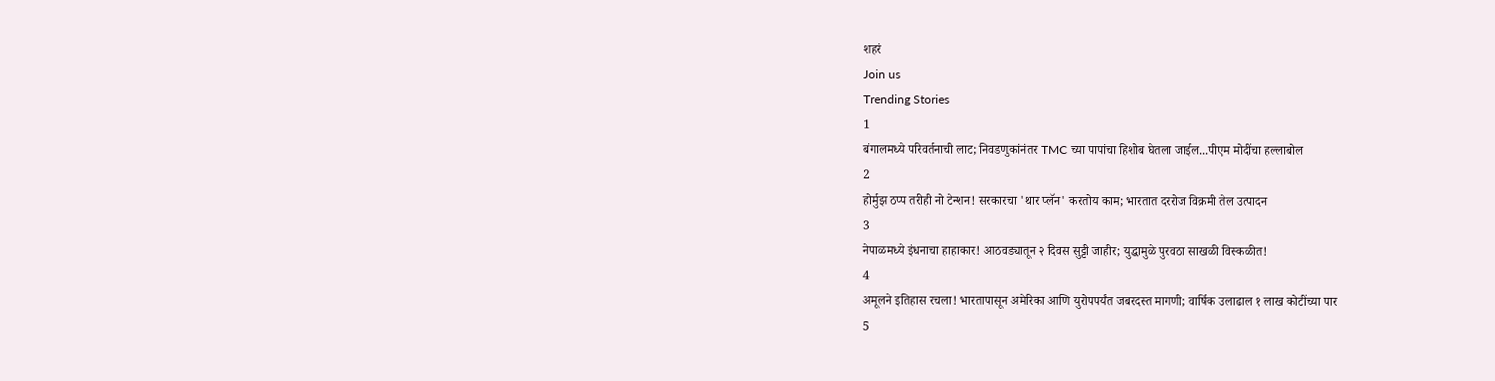शहरं
Join us
Trending Stories
1
बंगालमध्ये परिवर्तनाची लाट; निवडणुकांनंतर TMC च्या पापांचा हिशोब घेतला जाईल...पीएम मोदींचा हल्लाबोल
2
होर्मुझ ठप्प तरीही नो टेन्शन! सरकारचा 'थार प्लॅन' करतोय काम; भारतात दररोज विक्रमी तेल उत्पादन
3
नेपाळमध्ये इंधनाचा हाहाकार! आठवड्यातून २ दिवस सुट्टी जाहीर; युद्धामुळे पुरवठा साखळी विस्कळीत!
4
अमूलने इतिहास रचला! भारतापासून अमेरिका आणि युरोपपर्यंत जबरदस्त मागणी; वार्षिक उलाढाल १ लाख कोटींच्या पार
5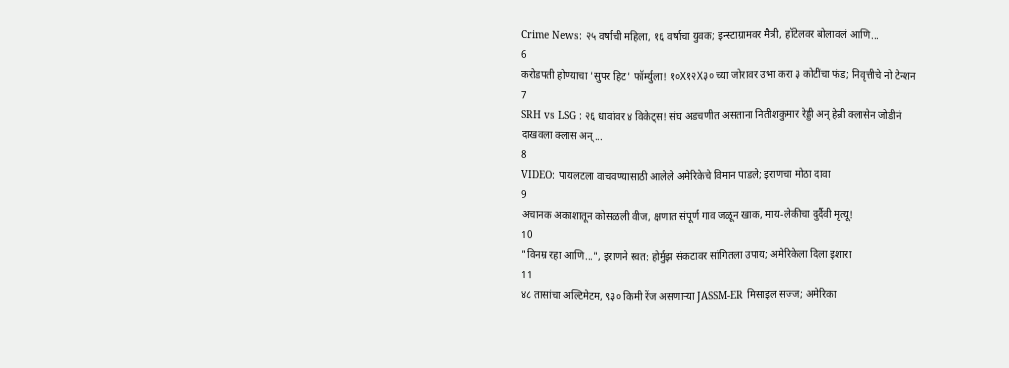Crime News: २५ वर्षाची महिला, १६ वर्षाचा युवक; इन्स्टाग्रामवर मैत्री, हॉटेलवर बोलावलं आणि...
6
करोडपती होण्याचा 'सुपर हिट' फॉर्म्युला! १०X१२X३० च्या जोरावर उभा करा ३ कोटींचा फंड; निवृत्तीचे नो टेन्शन
7
SRH vs LSG : २६ धावांवर ४ विकेट्स! संघ अडचणीत असताना नितीशकुमार रेड्डी अन् हेन्री क्लासेन जोडीनं दाखवला क्लास अन्...
8
VIDEO: पायलटला वाचवण्यासाठी आलेले अमेरिकेचे विमान पाडले; इराणचा मोठा दावा
9
अचानक अकाशातून कोसळली वीज, क्षणात संपूर्ण गाव जळून खाक, माय-लेकीचा दुर्दैवी मृत्यू!
10
"विनम्र रहा आणि...", इराणने स्वत: होर्मुझ संकटावर सांगितला उपाय; अमेरिकेला दिला इशारा
11
४८ तासांचा अल्टिमेटम, ९३० किमी रेंज असणाऱ्या JASSM-ER मिसाइल सज्ज; अमेरिका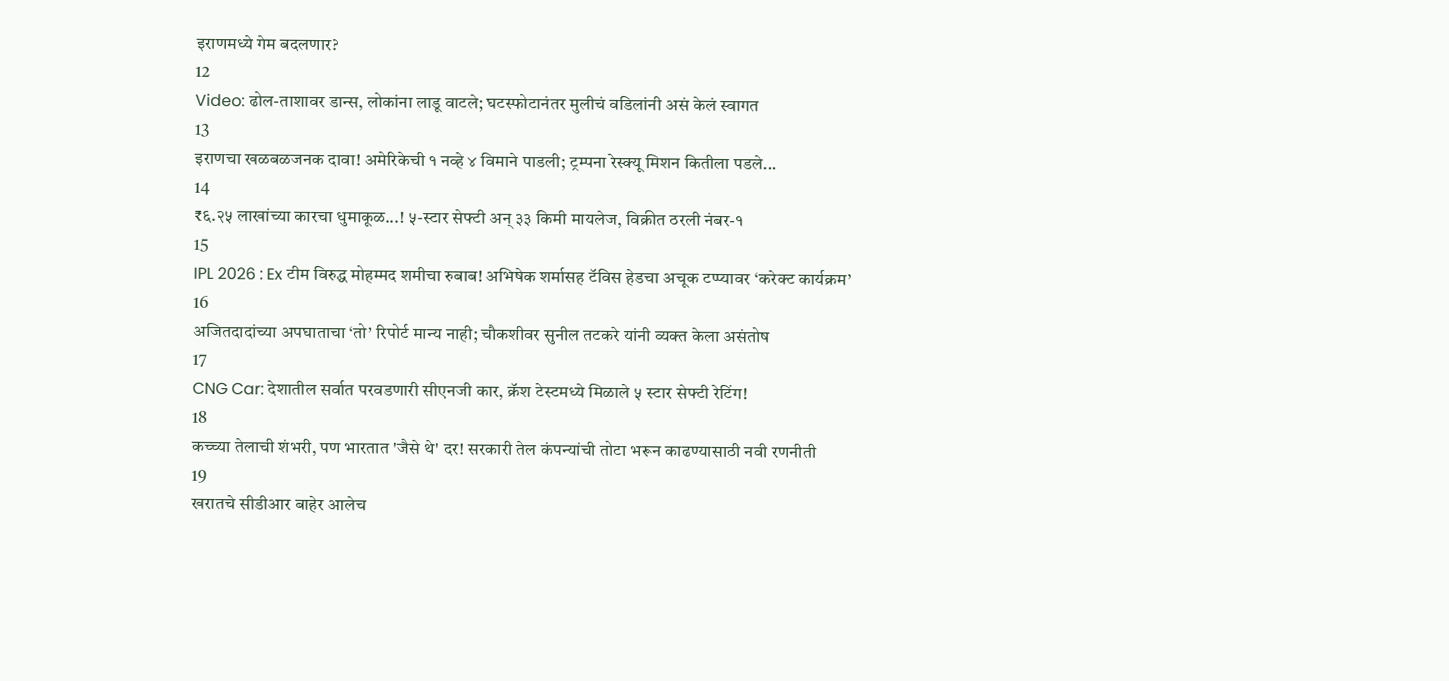इराणमध्ये गेम बदलणार?
12
Video: ढोल-ताशावर डान्स, लोकांना लाडू वाटले; घटस्फोटानंतर मुलीचं वडिलांनी असं केलं स्वागत
13
इराणचा खळबळजनक दावा! अमेरिकेची १ नव्हे ४ विमाने पाडली; ट्रम्पना रेस्क्यू मिशन कितीला पडले...
14
₹६.२५ लाखांच्या कारचा धुमाकूळ...! ५-स्टार सेफ्टी अन् ३३ किमी मायलेज, विक्रीत ठरली नंबर-१
15
IPL 2026 : Ex टीम विरुद्ध मोहम्मद शमीचा रुबाब! अभिषेक शर्मासह टॅविस हेडचा अचूक टप्प्यावर ‘करेक्ट कार्यक्रम’
16
अजितदादांच्या अपघाताचा ‘तो’ रिपोर्ट मान्य नाही; चौकशीवर सुनील तटकरे यांनी व्यक्त केला असंतोष
17
CNG Car: देशातील सर्वात परवडणारी सीएनजी कार, क्रॅश टेस्टमध्ये मिळाले ५ स्टार सेफ्टी रेटिंग!
18
कच्च्या तेलाची शंभरी, पण भारतात 'जैसे थे' दर! सरकारी तेल कंपन्यांची तोटा भरून काढण्यासाठी नवी रणनीती
19
खरातचे सीडीआर बाहेर आलेच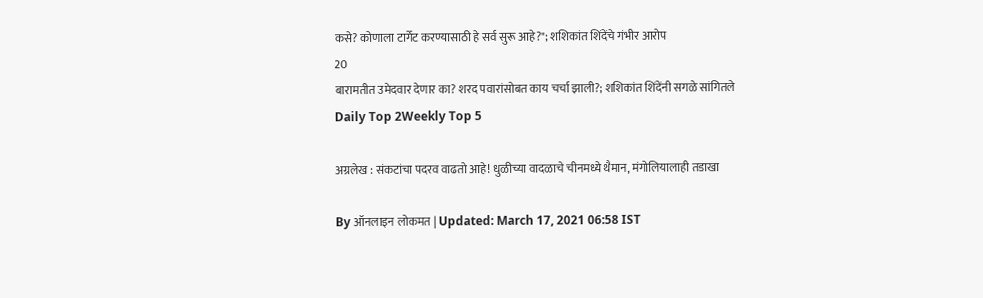कसे? कोणाला टार्गेट करण्यासाठी हे सर्व सुरू आहे?"; शशिकांत शिंदेंचे गंभीर आरोप
20
बारामतीत उमेदवार देणार का? शरद पवारांसोबत काय चर्चा झाली?; शशिकांत शिंदेंनी सगळे सांगितले
Daily Top 2Weekly Top 5

अग्रलेख : संकटांचा पदरव वाढतो आहे! धुळीच्या वादळाचे चीनमध्ये थैमान, मंगोलियालाही तडाखा

By ऑनलाइन लोकमत | Updated: March 17, 2021 06:58 IST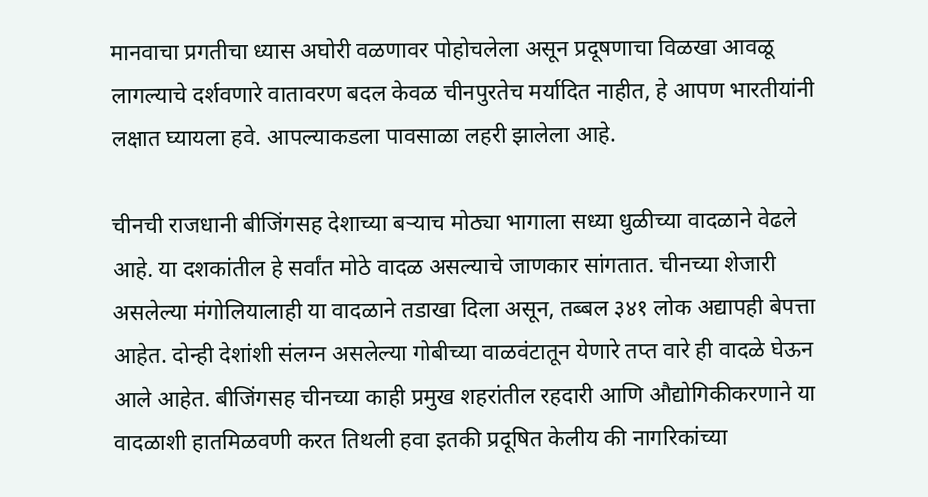मानवाचा प्रगतीचा ध्यास अघोरी वळणावर पोहोचलेला असून प्रदूषणाचा विळखा आवळू लागल्याचे दर्शवणारे वातावरण बदल केवळ चीनपुरतेच मर्यादित नाहीत, हे आपण भारतीयांनी लक्षात घ्यायला हवे. आपल्याकडला पावसाळा लहरी झालेला आहे.

चीनची राजधानी बीजिंगसह देशाच्या बऱ्याच मोठ्या भागाला सध्या धुळीच्या वादळाने वेढले आहे. या दशकांतील हे सर्वांत मोठे वादळ असल्याचे जाणकार सांगतात. चीनच्या शेजारी असलेल्या मंगोलियालाही या वादळाने तडाखा दिला असून, तब्बल ३४१ लोक अद्यापही बेपत्ता आहेत. दोन्ही देशांशी संलग्न असलेल्या गोबीच्या वाळवंटातून येणारे तप्त वारे ही वादळे घेऊन आले आहेत. बीजिंगसह चीनच्या काही प्रमुख शहरांतील रहदारी आणि औद्योगिकीकरणाने या वादळाशी हातमिळवणी करत तिथली हवा इतकी प्रदूषित केलीय की नागरिकांच्या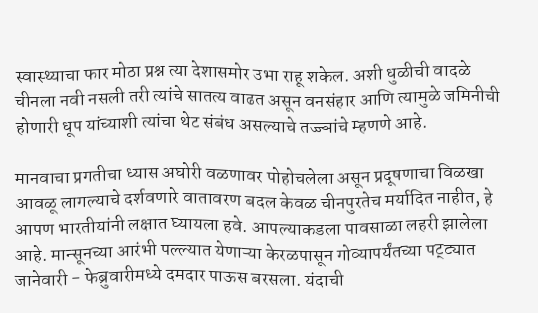स्वास्थ्याचा फार मोठा प्रश्न त्या देशासमोर उभा राहू शकेल. अशी धुळीची वादळे चीनला नवी नसली तरी त्यांचे सातत्य वाढत असून वनसंहार आणि त्यामुळे जमिनीची होणारी धूप यांच्याशी त्यांचा थेट संबंध असल्याचे तज्ज्ञांचे म्हणणे आहे.

मानवाचा प्रगतीचा ध्यास अघोरी वळणावर पोहोचलेला असून प्रदूषणाचा विळखा आवळू लागल्याचे दर्शवणारे वातावरण बदल केवळ चीनपुरतेच मर्यादित नाहीत, हे आपण भारतीयांनी लक्षात घ्यायला हवे. आपल्याकडला पावसाळा लहरी झालेला आहे. मान्सूनच्या आरंभी पल्ल्यात येणाऱ्या केरळपासून गोव्यापर्यंतच्या पट्ट्यात जानेवारी - फेब्रुवारीमध्ये दमदार पाऊस बरसला. यंदाची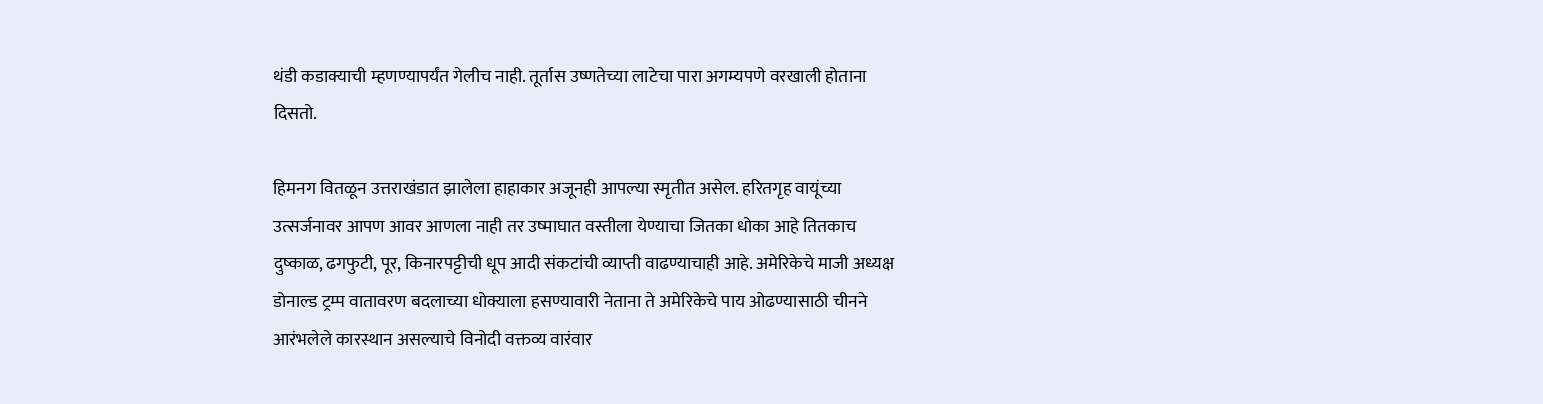थंडी कडाक्याची म्हणण्यापर्यंत गेलीच नाही. तूर्तास उष्णतेच्या लाटेचा पारा अगम्यपणे वरखाली होताना दिसतो.

हिमनग वितळून उत्तराखंडात झालेला हाहाकार अजूनही आपल्या स्मृतीत असेल. हरितगृह वायूंच्या उत्सर्जनावर आपण आवर आणला नाही तर उष्माघात वस्तीला येण्याचा जितका धोका आहे तितकाच दुष्काळ, ढगफुटी, पूर, किनारपट्टीची धूप आदी संकटांची व्याप्ती वाढण्याचाही आहे. अमेरिकेचे माजी अध्यक्ष डोनाल्ड ट्रम्प वातावरण बदलाच्या धोक्याला हसण्यावारी नेताना ते अमेरिकेचे पाय ओढण्यासाठी चीनने आरंभलेले कारस्थान असल्याचे विनोदी वक्तव्य वारंवार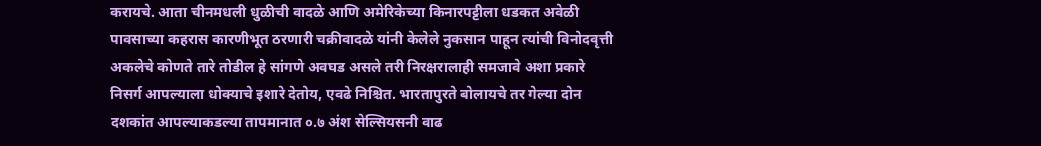करायचे. आता चीनमधली धुळीची वादळे आणि अमेरिकेच्या किनारपट्टीला धडकत अवेळी पावसाच्या कहरास कारणीभूत ठरणारी चक्रीवादळे यांनी केलेले नुकसान पाहून त्यांची विनोदवृत्ती अकलेचे कोणते तारे तोडील हे सांगणे अवघड असले तरी निरक्षरालाही समजावे अशा प्रकारे निसर्ग आपल्याला धोक्याचे इशारे देतोय, एवढे निश्चित. भारतापुरते बोलायचे तर गेल्या दोन दशकांत आपल्याकडल्या तापमानात ०.७ अंश सेल्सियसनी वाढ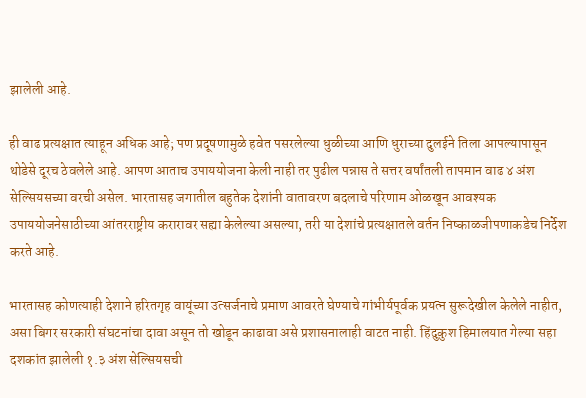झालेली आहे.

ही वाढ प्रत्यक्षात त्याहून अधिक आहे; पण प्रदूषणामुळे हवेत पसरलेल्या धुळीच्या आणि धुराच्या दुलईने तिला आपल्यापासून थोडेसे दूरच ठेवलेले आहे. आपण आताच उपाययोजना केली नाही तर पुढील पन्नास ते सत्तर वर्षांतली तापमान वाढ ४ अंश सेल्सियसच्या वरची असेल. भारतासह जगातील बहुतेक देशांनी वातावरण बदलाचे परिणाम ओळखून आवश्यक उपाययोजनेसाठीच्या आंतरराष्ट्रीय करारावर सह्या केलेल्या असल्या, तरी या देशांचे प्रत्यक्षातले वर्तन निष्काळजीपणाकडेच निर्देश करते आहे.

भारतासह कोणत्याही देशाने हरितगृह वायूंच्या उत्सर्जनाचे प्रमाण आवरते घेण्याचे गांभीर्यपूर्वक प्रयत्न सुरूदेखील केलेले नाहीत, असा बिगर सरकारी संघटनांचा दावा असून तो खोडून काढावा असे प्रशासनालाही वाटत नाही. हिंदुकुश हिमालयात गेल्या सहा दशकांत झालेली १.३ अंश सेल्सियसची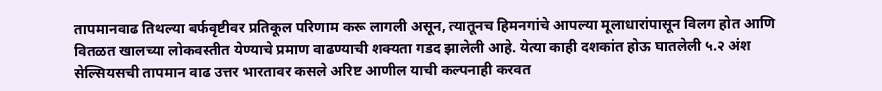तापमानवाढ तिथल्या बर्फवृष्टीवर प्रतिकूल परिणाम करू लागली असून, त्यातूनच हिमनगांचे आपल्या मूलाधारांपासून विलग होत आणि वितळत खालच्या लोकवस्तीत येण्याचे प्रमाण वाढण्याची शक्यता गडद झालेली आहे. येत्या काही दशकांत होऊ घातलेली ५.२ अंश सेल्सियसची तापमान वाढ उत्तर भारतावर कसले अरिष्ट आणील याची कल्पनाही करवत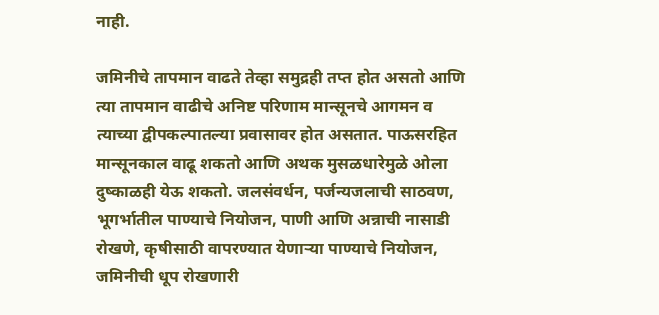नाही.

जमिनीचे तापमान वाढते तेव्हा समुद्रही तप्त होत असतो आणि त्या तापमान वाढीचे अनिष्ट परिणाम मान्सूनचे आगमन व त्याच्या द्वीपकल्पातल्या प्रवासावर होत असतात. पाऊसरहित मान्सूनकाल वाढू शकतो आणि अथक मुसळधारेमुळे ओला दुष्काळही येऊ शकतो. जलसंवर्धन, पर्जन्यजलाची साठवण, भूगर्भातील पाण्याचे नियोजन, पाणी आणि अन्नाची नासाडी रोखणे, कृषीसाठी वापरण्यात येणाऱ्या पाण्याचे नियोजन, जमिनीची धूप रोखणारी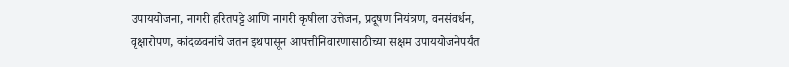उपाययोजना, नागरी हरितपट्टे आणि नागरी कृषीला उत्तेजन, प्रदूषण नियंत्रण, वनसंवर्धन, वृक्षारोपण, कांदळवनांचे जतन इथपासून आपत्तीनिवारणासाठीच्या सक्षम उपाययोजनेपर्यंत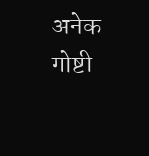अनेक गोष्टी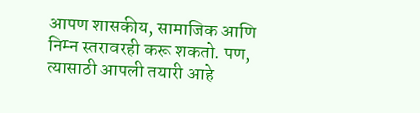आपण शासकीय, सामाजिक आणि निम्न स्तरावरही करू शकतो. पण, त्यासाठी आपली तयारी आहे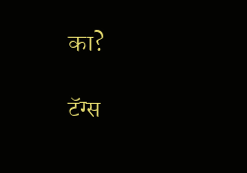का?

टॅग्स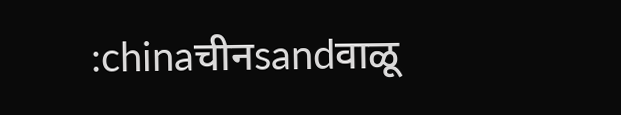:chinaचीनsandवाळू